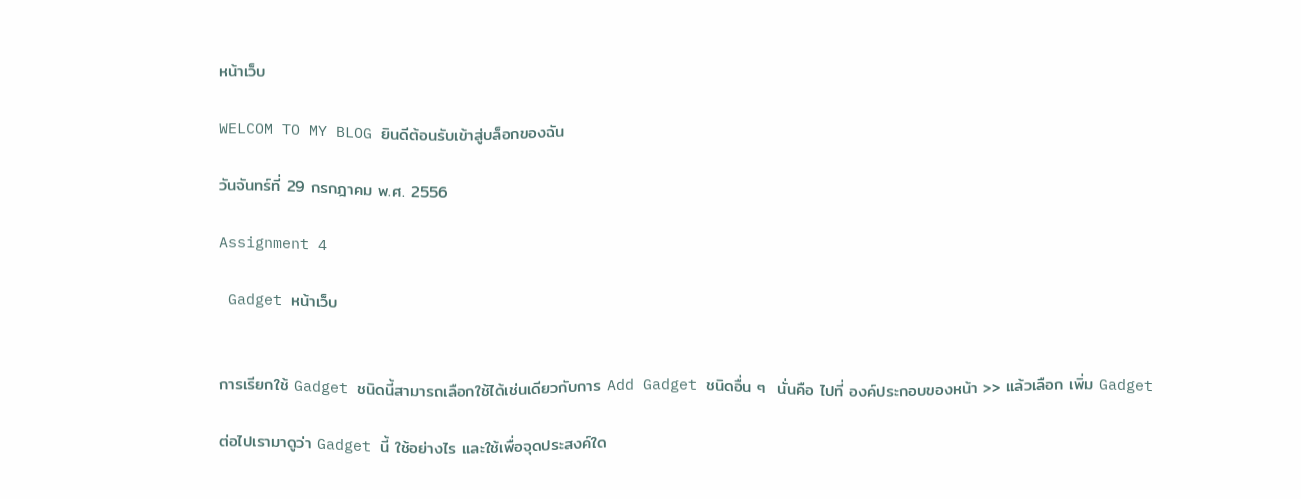หน้าเว็บ

WELCOM TO MY BLOG ยินดีต้อนรับเข้าสู่บล็อกของฉัน

วันจันทร์ที่ 29 กรกฎาคม พ.ศ. 2556

Assignment 4

 Gadget หน้าเว็บ


การเรียกใช้ Gadget ชนิดนี้สามารถเลือกใช้ได้เช่นเดียวกับการ Add Gadget ชนิดอื่น ๆ  นั่นคือ ไปที่ องค์ประกอบของหน้า >> แล้วเลือก เพิ่ม Gadget

ต่อไปเรามาดูว่า Gadget นี้ ใช้อย่างไร และใช้เพื่อจุดประสงค์ใด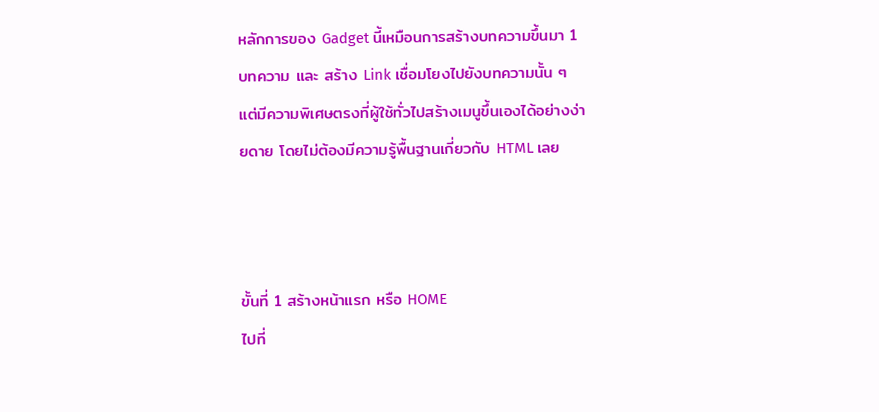หลักการของ Gadget นี้เหมือนการสร้างบทความขึ้นมา 1 บทความ และ สร้าง Link เชื่อมโยงไปยังบทความนั้น ๆ แต่มีความพิเศษตรงที่ผู้ใช้ทั่วไปสร้างเมนูขึ้นเองได้อย่างง่ายดาย โดยไม่ต้องมีความรู้พื้นฐานเกี่ยวกับ HTML เลย



ขั้นที่ 1 สร้างหน้าแรก หรือ HOME
ไปที่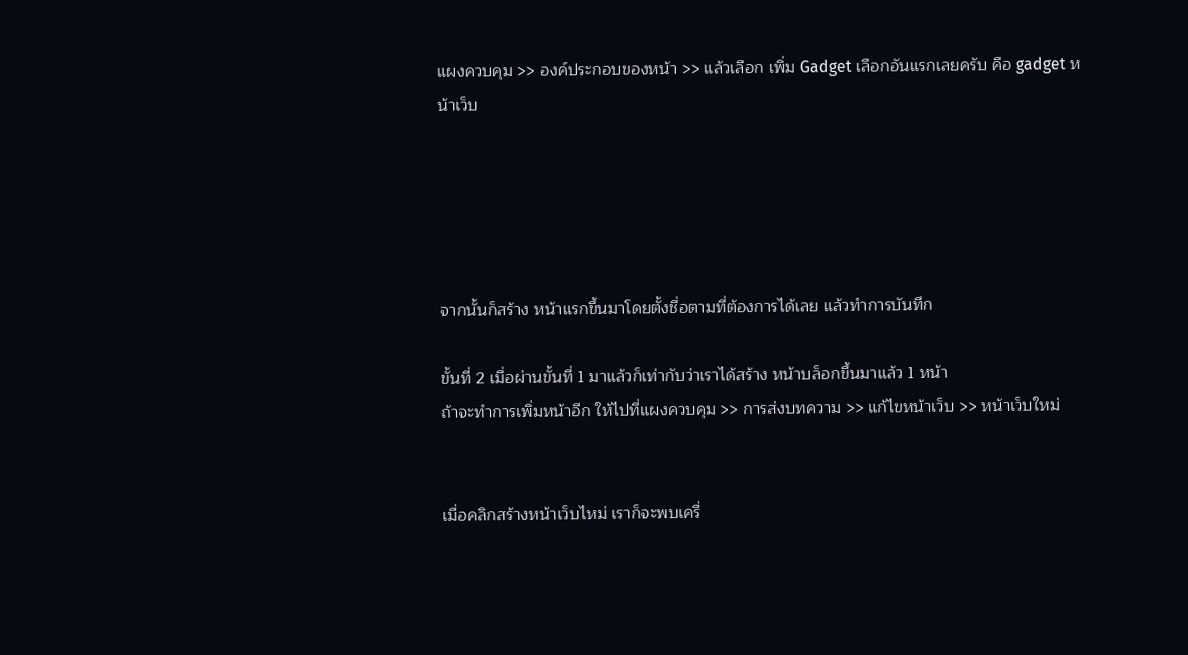แผงควบคุม >> องค์ประกอบของหน้า >> แล้วเลือก เพิ่ม Gadget เลือกอันแรกเลยครับ คือ gadget หน้าเว็บ





จากนั้นก็สร้าง หน้าแรกขึ้นมาโดยตั้งชื่อตามที่ต้องการได้เลย แล้วทำการบันทึก

ขั้นที่ 2 เมื่อผ่านขั้นที่ 1 มาแล้วก็เท่ากับว่าเราได้สร้าง หน้าบล็อกขึ้นมาแล้ว 1 หน้า
ถ้าจะทำการเพิ่มหน้าอีก ให้ไปที่แผงควบคุม >> การส่งบทความ >> แก้ไขหน้าเว็บ >> หน้าเว็บใหม่


เมื่อคลิกสร้างหน้าเว็บไหม่ เราก็จะพบเครื่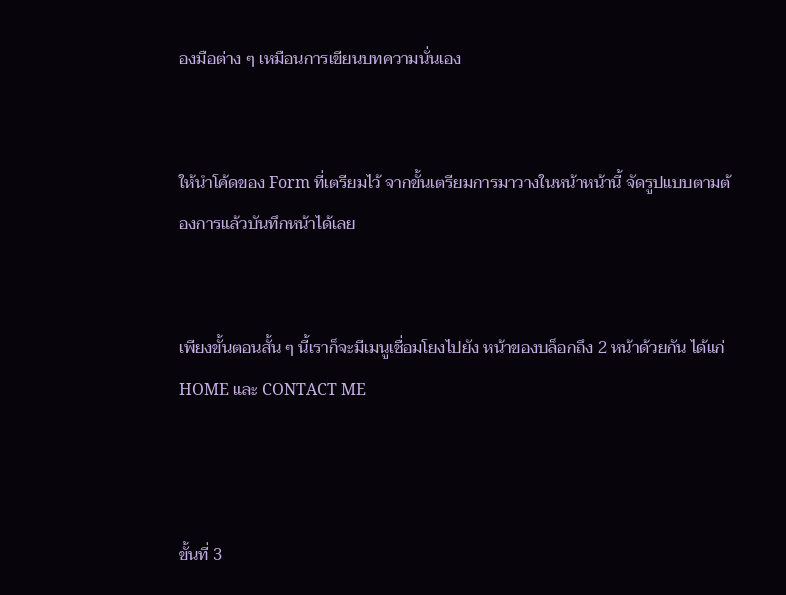องมือต่าง ๆ เหมือนการเขียนบทความนั่นเอง


ให้นำโค้ดของ Form ที่เตรียมไว้ จากขั้นเตรียมการมาวางในหน้าหน้านี้ จัดรูปแบบตามต้องการแล้วบันทึกหน้าได้เลย


เพียงขั้นตอนสั้น ๆ นี้เราก็จะมีเมนูเชื่อมโยงไปยัง หน้าของบล็อกถึง 2 หน้าด้วยกัน ได้แก่ HOME และ CONTACT ME



ขั้นที่ 3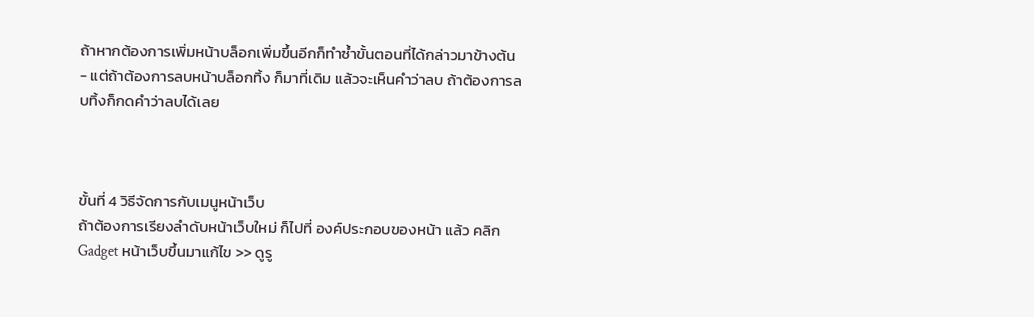ถ้าหากต้องการเพิ่มหน้าบล็อกเพิ่มขึ้นอีกก็ทำซ้ำขั้นตอนที่ได้กล่าวมาข้างต้น
- แต่ถ้าต้องการลบหน้าบล็อกทิ้ง ก็มาที่เดิม แล้วจะเห็นคำว่าลบ ถ้าต้องการลบทิ้งก็กดคำว่าลบได้เลย



ขั้นที่ 4 วิธีจัดการกับเมนูหน้าเว็บ
ถ้าต้องการเรียงลำดับหน้าเว็บใหม่ ก็ไปที่ องค์ประกอบของหน้า แล้ว คลิก Gadget หน้าเว็บขึ้นมาแก้ไข >> ดูรู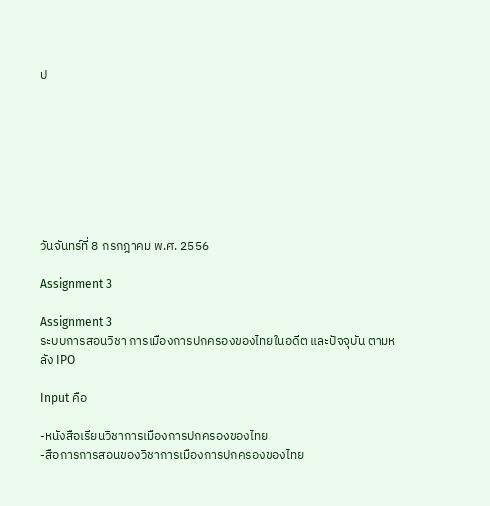ป








วันจันทร์ที่ 8 กรกฎาคม พ.ศ. 2556

Assignment 3

Assignment 3
ระบบการสอนวิชา การเมืองการปกครองของไทยในอดีต และปัจจุบัน ตามหลัง IPO

Input คือ

-หนังสือเรียนวิชาการเมืองการปกครองของไทย
-สือการการสอนของวิชาการเมืองการปกครองของไทย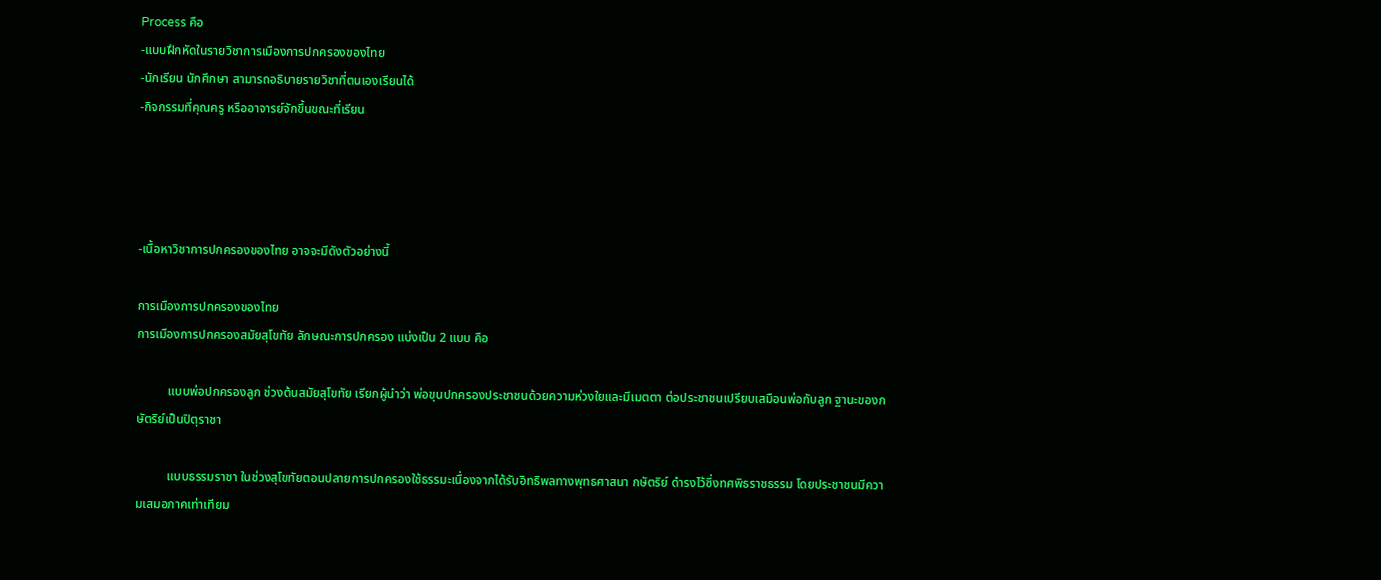Process คือ
-แบบฝึกหัดในรายวิชาการเมืองการปกครองของไทย
-นักเรียน นักศึกษา สามารถอธิบายรายวิชาที่ตนเองเรียนได้
-กิจกรรมที่คุณครู หรืออาจารย์จักขึ้นขณะที่เรียน




-เนื้อหาวิชาการปกครองของไทย อาจจะมีดังตัวอย่างนี้

การเมืองการปกครองของไทย
การเมืองการปกครองสมัยสุโขทัย ลักษณะการปกครอง แบ่งเป็น 2 แบบ คือ

          แบบพ่อปกครองลูก ช่วงต้นสมัยสุโขทัย เรียกผู้นำว่า พ่อขุนปกครองประชาชนด้วยความห่วงใยและมีเมตตา ต่อประชาชนเปรียบเสมือนพ่อกับลูก ฐานะของกษัตริย์เป็นปิตุราชา

          แบบธรรมราชา ในช่วงสุโขทัยตอนปลายการปกครองใช้ธรรมะเนื่องจากได้รับอิทธิพลทางพุทธศาสนา กษัตริย์ ดำรงไว้ซึ่งทศพิธราชธรรม โดยประชาชนมีความเสมอภาคเท่าเทียม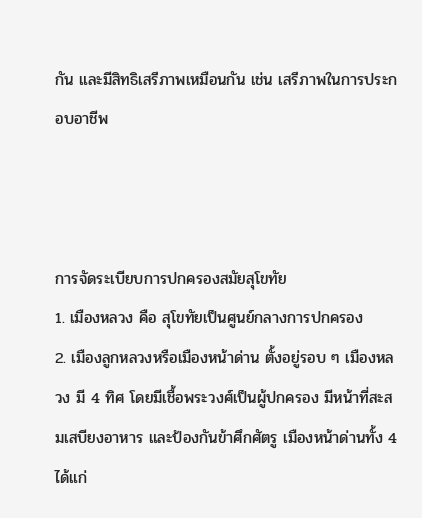กัน และมีสิทธิเสรีภาพเหมือนกัน เช่น เสรีภาพในการประกอบอาชีพ



การจัดระเบียบการปกครองสมัยสุโขทัย
1. เมืองหลวง คือ สุโขทัยเป็นศูนย์กลางการปกครอง
2. เมืองลูกหลวงหรือเมืองหน้าด่าน ตั้งอยู่รอบ ๆ เมืองหลวง มี 4 ทิศ โดยมีเชื้อพระวงศ์เป็นผู้ปกครอง มีหน้าที่สะสมเสบียงอาหาร และป้องกันข้าศึกศัตรู เมืองหน้าด่านทั้ง 4 ได้แก่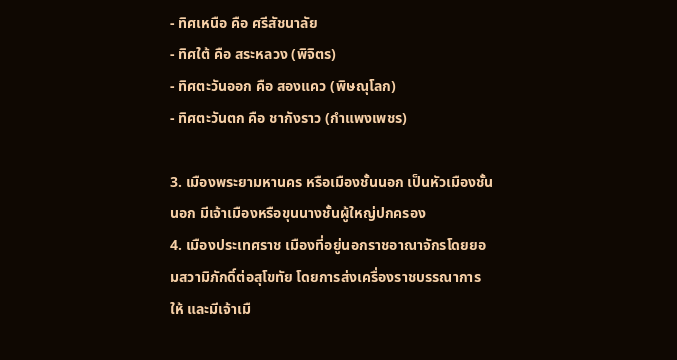- ทิศเหนือ คือ ศรีสัชนาลัย
- ทิศใต้ คือ สระหลวง (พิจิตร)
- ทิศตะวันออก คือ สองแคว (พิษณุโลก)
- ทิศตะวันตก คือ ชากังราว (กำแพงเพชร)

3. เมืองพระยามหานคร หรือเมืองชั้นนอก เป็นหัวเมืองชั้นนอก มีเจ้าเมืองหรือขุนนางชั้นผู้ใหญ่ปกครอง
4. เมืองประเทศราช เมืองที่อยู่นอกราชอาณาจักรโดยยอมสวามิภักดิ์ต่อสุโขทัย โดยการส่งเครื่องราชบรรณาการให้ และมีเจ้าเมื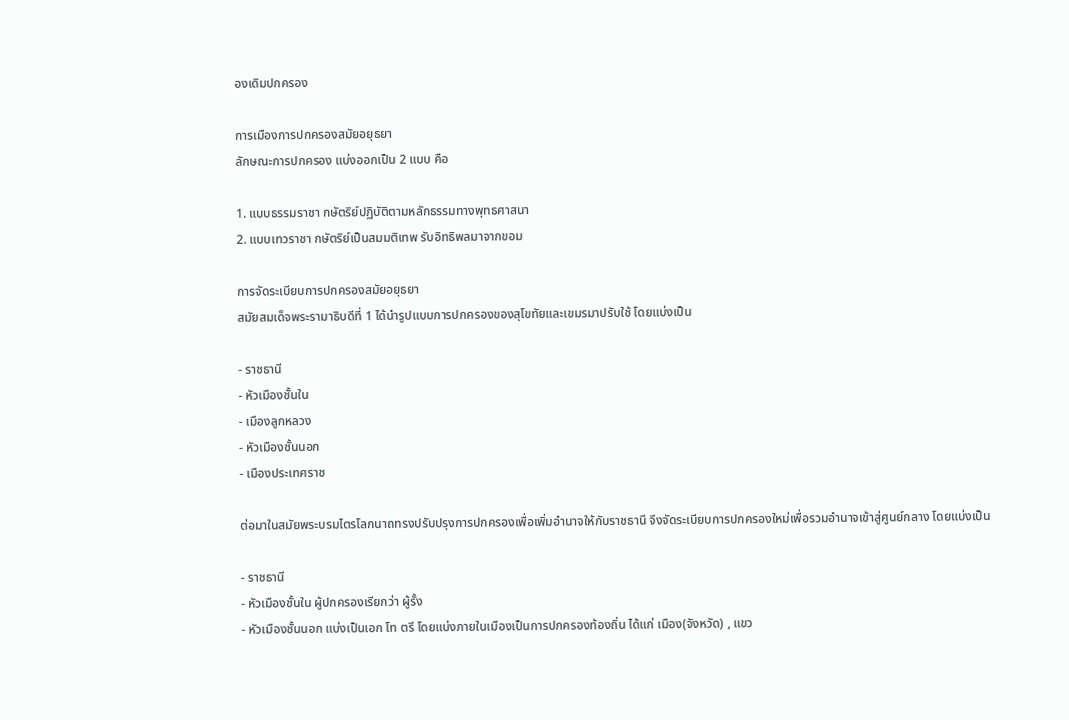องเดิมปกครอง

การเมืองการปกครองสมัยอยุธยา
ลักษณะการปกครอง แบ่งออกเป็น 2 แบบ คือ

1. แบบธรรมราชา กษัตริย์ปฏิบัติตามหลักธรรมทางพุทธศาสนา
2. แบบเทวราชา กษัตริย์เป็นสมมติเทพ รับอิทธิพลมาจากขอม

การจัดระเบียบการปกครองสมัยอยุธยา
สมัยสมเด็จพระรามาธิบดีที่ 1 ได้นำรูปแบบการปกครองของสุโขทัยและเขมรมาปรับใช้ โดยแบ่งเป็น

- ราชธานี
- หัวเมืองชั้นใน
- เมืองลูกหลวง
- หัวเมืองชั้นนอก
- เมืองประเทศราช

ต่อมาในสมัยพระบรมไตรโลกนาถทรงปรับปรุงการปกครองเพื่อเพิ่มอำนาจให้กับราชธานี จึงจัดระเบียบการปกครองใหม่เพื่อรวมอำนาจเข้าสู่ศูนย์กลาง โดยแบ่งเป็น

- ราชธานี
- หัวเมืองชั้นใน ผู้ปกครองเรียกว่า ผู้รั้ง
- หัวเมืองชั้นนอก แบ่งเป็นเอก โท ตรี โดยแบ่งภายในเมืองเป็นการปกครองท้องถิ่น ได้แก่ เมือง(จังหวัด) , แขว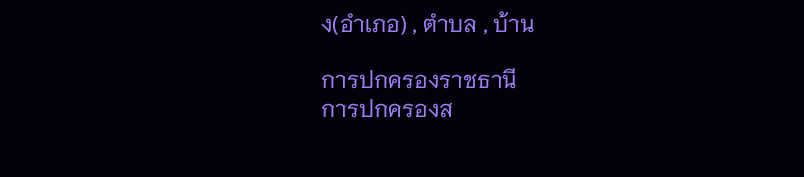ง(อำเภอ) , ตำบล , บ้าน

การปกครองราชธานี
การปกครองส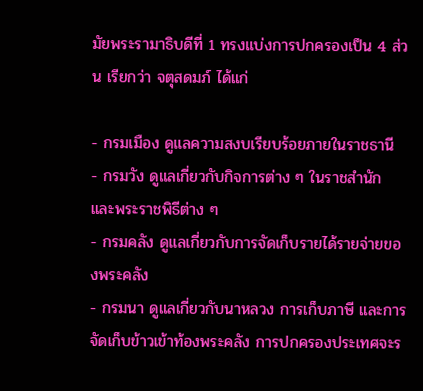มัยพระรามาธิบดีที่ 1 ทรงแบ่งการปกครองเป็น 4 ส่วน เรียกว่า จตุสดมภ์ ได้แก่

- กรมเมือง ดูแลความสงบเรียบร้อยภายในราชธานี
- กรมวัง ดูแลเกี่ยวกับกิจการต่าง ๆ ในราชสำนัก และพระราชพิธีต่าง ๆ
- กรมคลัง ดูแลเกี่ยวกับการจัดเก็บรายได้รายจ่ายของพระคลัง
- กรมนา ดูแลเกี่ยวกับนาหลวง การเก็บภาษี และการจัดเก็บข้าวเข้าท้องพระคลัง การปกครองประเทศจะร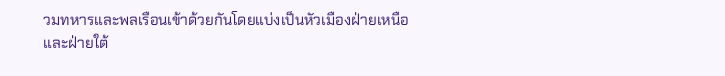วมทหารและพลเรือนเข้าด้วยกันโดยแบ่งเป็นหัวเมืองฝ่ายเหนือ และฝ่ายใต้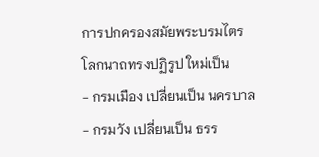การปกครองสมัยพระบรมไตรโลกนาถทรงปฏิรูป ใหม่เป็น
- กรมเมือง เปลี่ยนเป็น นครบาล
- กรมวัง เปลี่ยนเป็น ธรร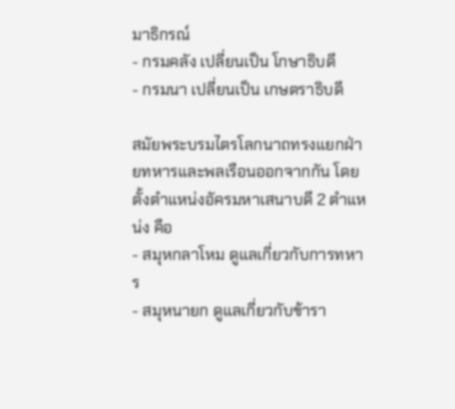มาธิกรณ์
- กรมคลัง เปลี่ยนเป็น โกษาธิบดี
- กรมนา เปลี่ยนเป็น เกษตราธิบดี

สมัยพระบรมไตรโลกนาถทรงแยกฝ่ายทหารและพลเรือนออกจากกัน โดยตั้งตำแหน่งอัครมหาเสนาบดี 2 ตำแหน่ง คือ
- สมุหกลาโหม ดูแลเกี่ยวกับการทหาร
- สมุหนายก ดูแลเกี่ยวกับข้ารา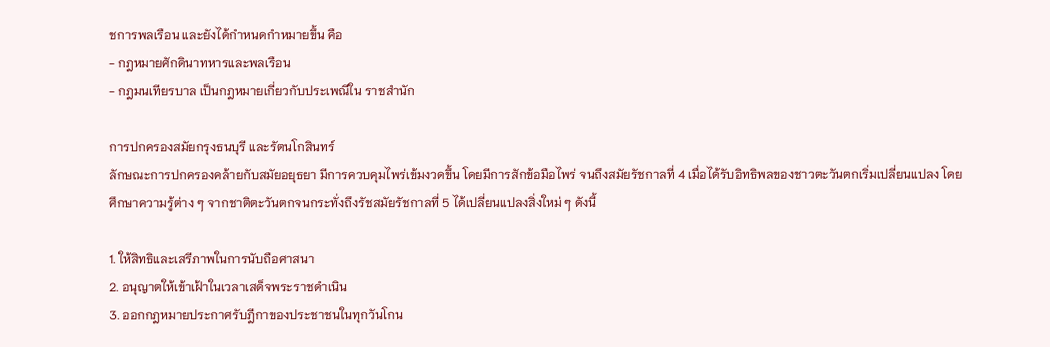ชการพลเรือน และยังได้กำหนดกำหมายขึ้น คือ
- กฎหมายศักดินาทหารและพลเรือน
- กฎมนเทียรบาล เป็นกฎหมายเกี่ยวกับประเพณีใน ราชสำนัก

การปกครองสมัยกรุงธนบุรี และรัตนโกสินทร์
ลักษณะการปกครองคล้ายกับสมัยอยุธยา มีการควบคุมไพร่เข้มงวดขึ้น โดยมีการสักข้อมือไพร่ จนถึงสมัยรัชกาลที่ 4 เมื่อได้รับอิทธิพลของชาวตะวันตกเริ่มเปลี่ยนแปลง โดยศึกษาความรู้ต่าง ๆ จากชาติตะวันตกจนกระทั่งถึงรัชสมัยรัชกาลที่ 5 ได้เปลี่ยนแปลงสิ่งใหม่ ๆ ดังนี้

1. ให้สิทธิและเสรีภาพในการนับถือศาสนา
2. อนุญาตให้เข้าเฝ้าในเวลาเสด็จพระราชดำเนิน
3. ออกกฎหมายประกาศรับฎีกาของประชาชนในทุกวันโกน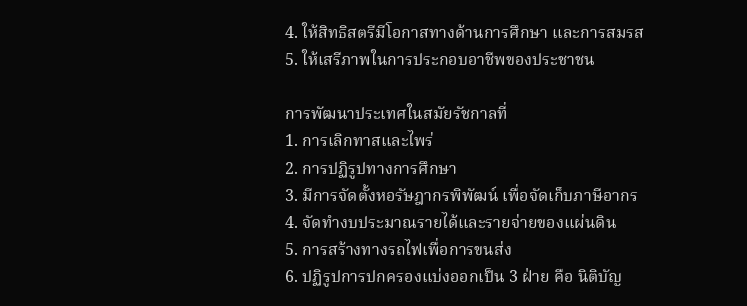4. ให้สิทธิสตรีมีโอกาสทางด้านการศึกษา และการสมรส
5. ให้เสรีภาพในการประกอบอาชีพของประชาชน

การพัฒนาประเทศในสมัยรัชกาลที่
1. การเลิกทาสและไพร่
2. การปฏิรูปทางการศึกษา
3. มีการจัดตั้งหอรัษฎากรพิพัฒน์ เพื่อจัดเก็บภาษีอากร
4. จัดทำงบประมาณรายได้และรายจ่ายของแผ่นดิน
5. การสร้างทางรถไฟเพื่อการขนส่ง
6. ปฏิรูปการปกครองแบ่งออกเป็น 3 ฝ่าย คือ นิติบัญ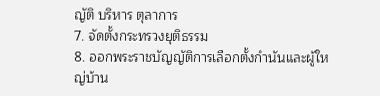ญัติ บริหาร ตุลาการ
7. จัดตั้งกระทรวงยุติธรรม
8. ออกพระราชบัญญัติการเลือกตั้งกำนันและผู้ใหญ่บ้าน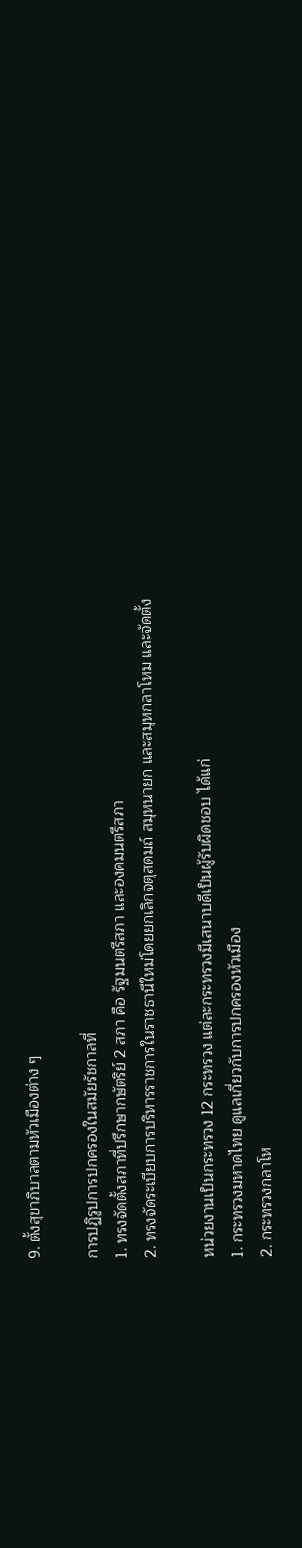9. ตั้งสุขาภิบาลตามหัวเมืองต่าง ๆ

การปฏิรูปการปกครองในสมัยรัชกาลที่
1. ทรงจัดตั้งสภาที่ปรึกษากษัตริย์ 2 สภา คือ รัฐมนตรีสภา และองคมนตรีสภา
2. ทรงจัดระเบียบการบริหารราชการในราชธานีใหม่โดยยกเลิกจตุสดมถ์ สมุหนายก และสมุหกลาโหม และจัดตั้ง

หน่วยงานเป็นกระทรวง 12 กระทรวง แต่ละกระทรวงมีเสนาบดีเป็นผู้รับผิดชอบ ได้แก่
1. กระทรวงมหาดไทย ดูแลเกี่ยวกับการปกครองหัวเมือง
2. กระทรวงกลาโห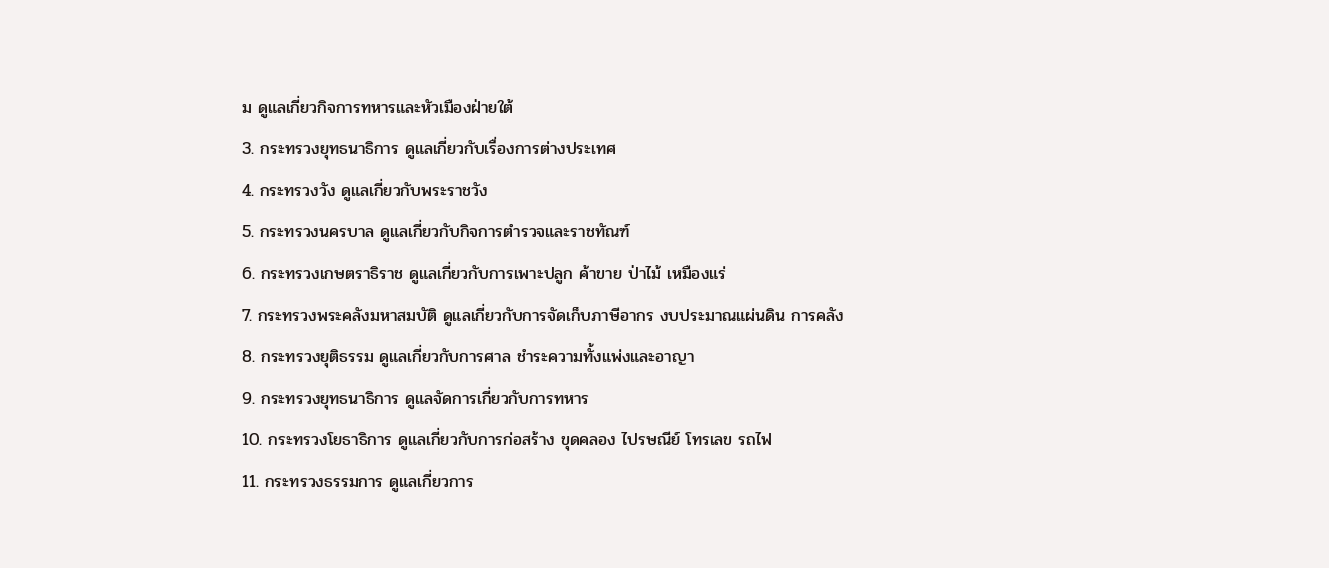ม ดูแลเกี่ยวกิจการทหารและหัวเมืองฝ่ายใต้
3. กระทรวงยุทธนาธิการ ดูแลเกี่ยวกับเรื่องการต่างประเทศ
4. กระทรวงวัง ดูแลเกี่ยวกับพระราชวัง
5. กระทรวงนครบาล ดูแลเกี่ยวกับกิจการตำรวจและราชทัณฑ์
6. กระทรวงเกษตราธิราช ดูแลเกี่ยวกับการเพาะปลูก ค้าขาย ป่าไม้ เหมืองแร่
7. กระทรวงพระคลังมหาสมบัติ ดูแลเกี่ยวกับการจัดเก็บภาษีอากร งบประมาณแผ่นดิน การคลัง
8. กระทรวงยุติธรรม ดูแลเกี่ยวกับการศาล ชำระความทั้งแพ่งและอาญา
9. กระทรวงยุทธนาธิการ ดูแลจัดการเกี่ยวกับการทหาร
10. กระทรวงโยธาธิการ ดูแลเกี่ยวกับการก่อสร้าง ขุดคลอง ไปรษณีย์ โทรเลข รถไฟ
11. กระทรวงธรรมการ ดูแลเกี่ยวการ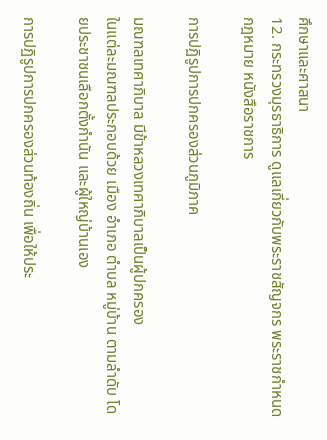ศึกษาและศาสนา
12. กระทรวงมุรธาธิการ ดูแลเกี่ยวกับพระราชสัญจกร พระราชกำหนดกฎหมาย หนังสือราชการ

การปฏิรูปการปกครองส่วนภูมิภาค

มณฑลเทศาภิบาล มีข้าหลวงเทศาภิบาลเป็นผู้ปกครอง
ในแต่ละมณฑลประกอบด้วย เมือง อำเภอ ตำบล หมู่บ้าน ตามลำดับ โดยประชาชนเลือกตั้งกำนัน และผู้ใหญ่บ้านเอง

การปฏิรูปการปกครองส่วนท้องถิ่น เพื่อให้ประ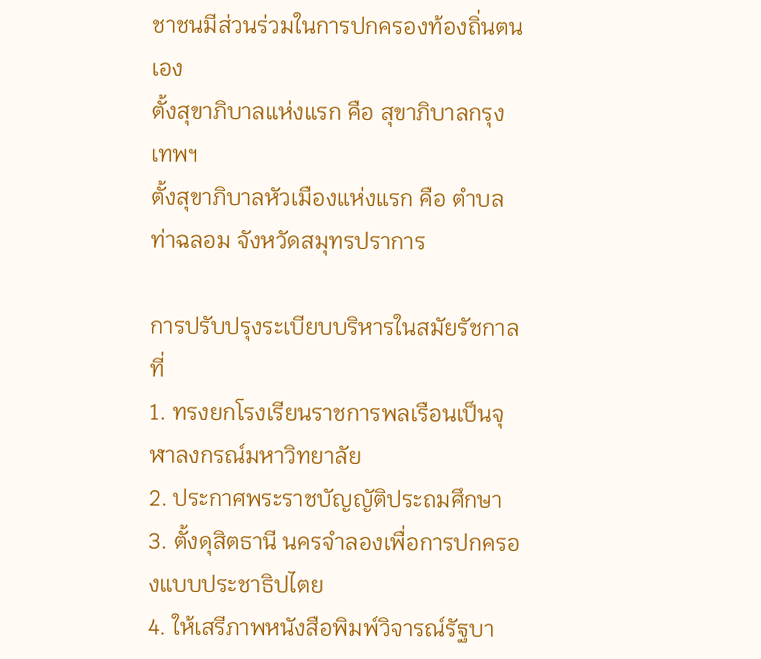ชาชนมีส่วนร่วมในการปกครองท้องถิ่นตนเอง
ตั้งสุขาภิบาลแห่งแรก คือ สุขาภิบาลกรุงเทพฯ
ตั้งสุขาภิบาลหัวเมืองแห่งแรก คือ ตำบลท่าฉลอม จังหวัดสมุทรปราการ

การปรับปรุงระเบียบบริหารในสมัยรัชกาลที่
1. ทรงยกโรงเรียนราชการพลเรือนเป็นจุฬาลงกรณ์มหาวิทยาลัย
2. ประกาศพระราชบัญญัติประถมศึกษา
3. ตั้งดุสิตธานี นครจำลองเพื่อการปกครองแบบประชาธิปไตย
4. ให้เสรีภาพหนังสือพิมพ์วิจารณ์รัฐบา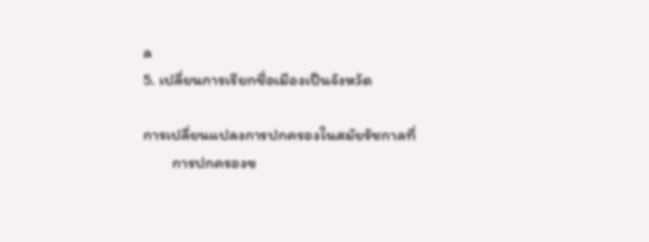ล
5. เปลี่ยนการเรียกชื่อเมืองเป็นจังหวัด

การเปลี่ยนแปลงการปกครองในสมัยรัชกาลที่
        การปกครองข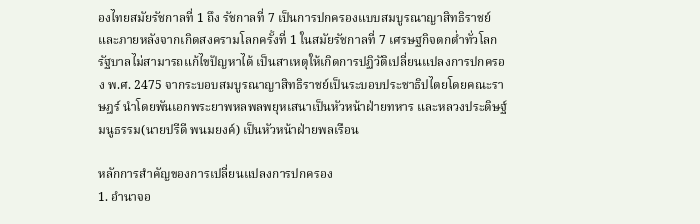องไทยสมัยรัชกาลที่ 1 ถึง รัชกาลที่ 7 เป็นการปกครองแบบสมบูรณาญาสิทธิราชย์ และภายหลังจากเกิดสงครามโลกครั้งที่ 1 ในสมัยรัชกาลที่ 7 เศรษฐกิจตกต่ำทั่วโลก รัฐบาลไม่สามารถแก้ไขปัญหาได้ เป็นสาเหตุให้เกิดการปฏิวัติเปลี่ยนแปลงการปกครอง พ.ศ. 2475 จากระบอบสมบูรณาญาสิทธิราชย์เป็นระบอบประชาธิปไตยโดยคณะราษฎร์ นำโดยพันเอกพระยาพหลพลพยุหเสนาเป็นหัวหน้าฝ่ายทหาร และหลวงประดิษฐ์มนูธรรม(นายปรีดี พนมยงค์) เป็นหัวหน้าฝ่ายพลเรือน

หลักการสำคัญของการเปลี่ยนแปลงการปกครอง
1. อำนาจอ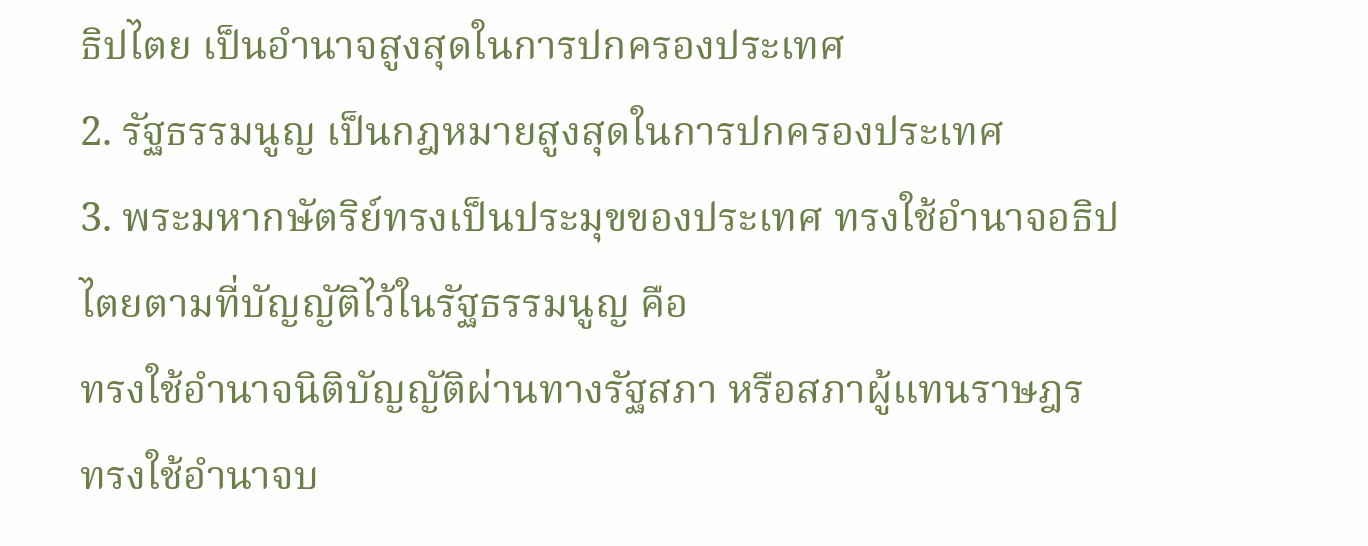ธิปไตย เป็นอำนาจสูงสุดในการปกครองประเทศ
2. รัฐธรรมนูญ เป็นกฎหมายสูงสุดในการปกครองประเทศ
3. พระมหากษัตริย์ทรงเป็นประมุขของประเทศ ทรงใช้อำนาจอธิปไตยตามที่บัญญัติไว้ในรัฐธรรมนูญ คือ
ทรงใช้อำนาจนิติบัญญัติผ่านทางรัฐสภา หรือสภาผู้แทนราษฎร
ทรงใช้อำนาจบ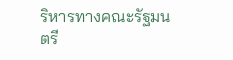ริหารทางคณะรัฐมนตรี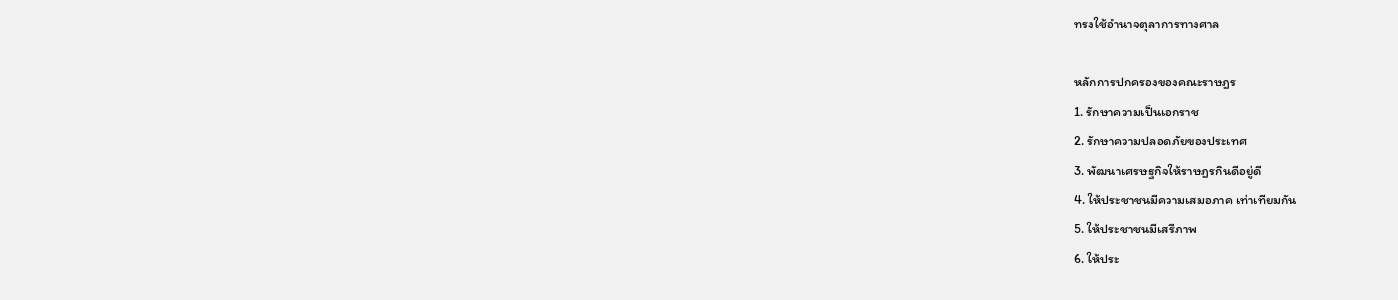ทรงใช้อำนาจตุลาการทางศาล

หลักการปกครองของคณะราษฎร
1. รักษาความเป็นเอกราช
2. รักษาความปลอดภัยของประเทศ
3. พัฒนาเศรษฐกิจให้ราษฎรกินดีอยู่ดี
4. ให้ประชาชนมีความเสมอภาค เท่าเทียมกัน
5. ให้ประชาชนมีเสรีภาพ
6. ให้ประ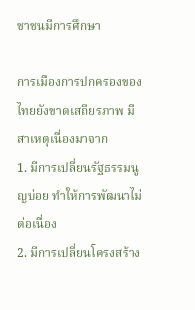ชาชนมีการศึกษา

การเมืองการปกครองของไทยยังขาดเสถียรภาพ มีสาเหตุเนื่องมาจาก
1. มีการเปลี่ยนรัฐธรรมนูญบ่อย ทำให้การพัฒนาไม่ต่อเนื่อง
2. มีการเปลี่ยนโครงสร้าง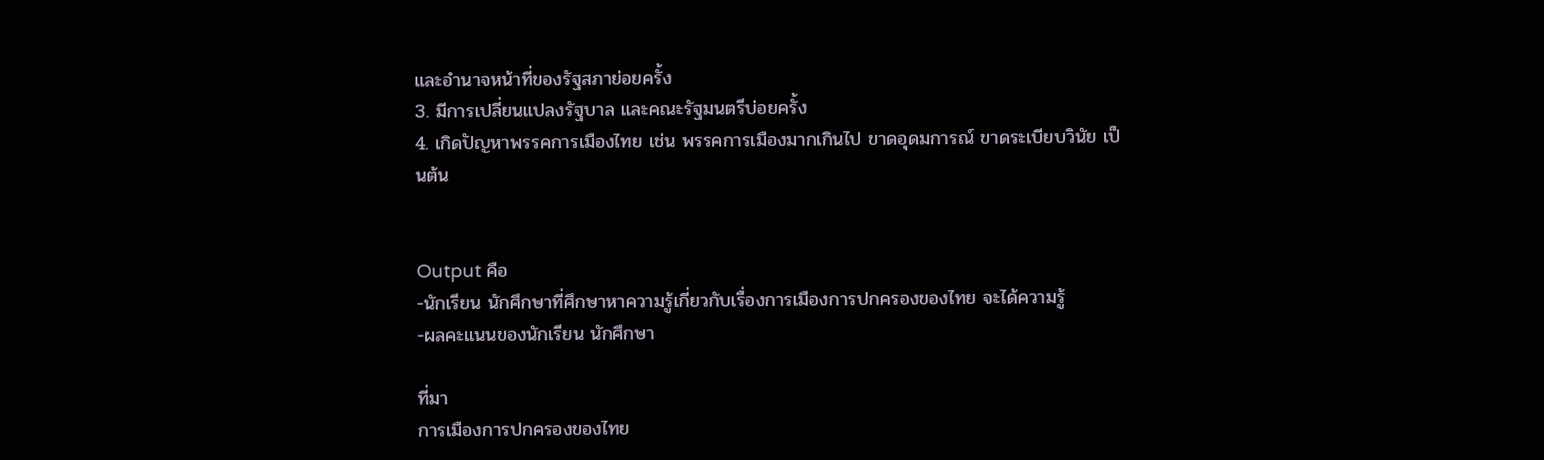และอำนาจหน้าที่ของรัฐสภาย่อยครั้ง
3. มีการเปลี่ยนแปลงรัฐบาล และคณะรัฐมนตรีบ่อยครั้ง
4. เกิดปัญหาพรรคการเมืองไทย เช่น พรรคการเมืองมากเกินไป ขาดอุดมการณ์ ขาดระเบียบวินัย เป็นต้น


Output คือ
-นักเรียน นักศึกษาที่ศึกษาหาความรู้เกี่ยวกับเรื่องการเมืองการปกครองของไทย จะได้ความรู้
-ผลคะแนนของนักเรียน นักศึกษา

ที่มา
การเมืองการปกครองของไทย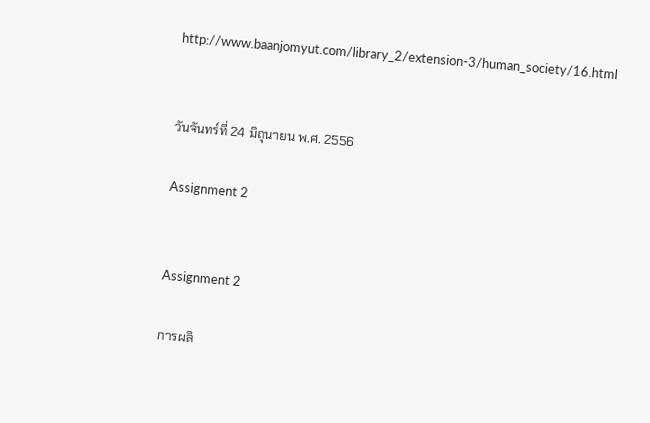http://www.baanjomyut.com/library_2/extension-3/human_society/16.html


วันจันทร์ที่ 24 มิถุนายน พ.ศ. 2556

Assignment 2


Assignment 2

การผลิ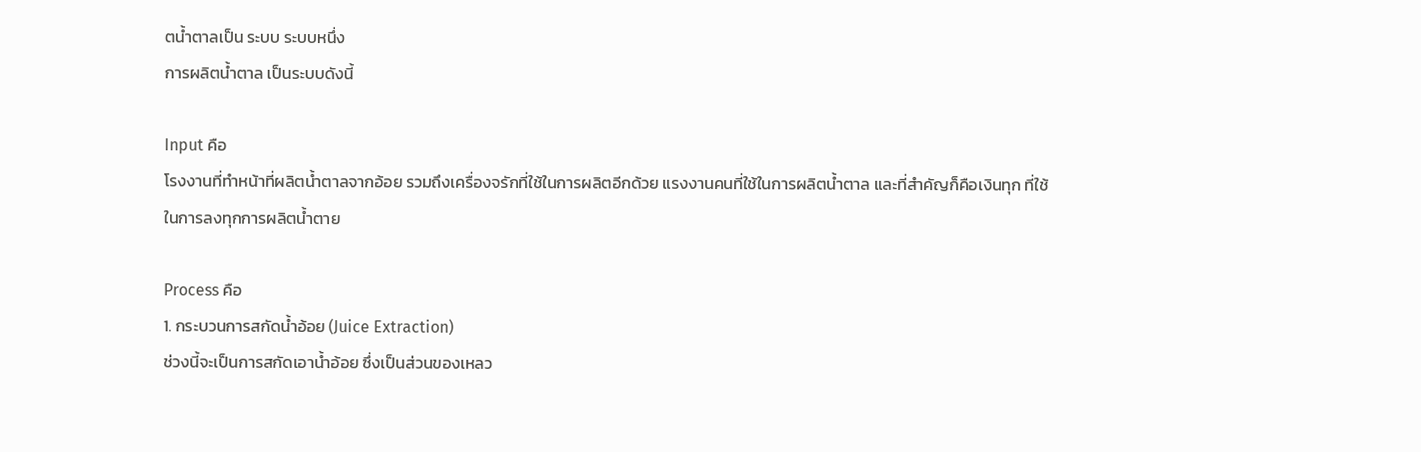ตน้ำตาลเป็น ระบบ ระบบหนึ่ง
การผลิตน้ำตาล เป็นระบบดังนี้

Input คือ
โรงงานที่ทำหน้าที่ผลิตน้ำตาลจากอ้อย รวมถึงเครื่องจรักที่ใช้ในการผลิตอีกด้วย แรงงานคนที่ใช้ในการผลิตน้ำตาล และที่สำคัญก็คือเงินทุก ที่ใช้ในการลงทุกการผลิตน้ำตาย

Process คือ
1. กระบวนการสกัดน้ำอ้อย (Juice Extraction)
ช่วงนี้จะเป็นการสกัดเอาน้ำอ้อย ซึ่งเป็นส่วนของเหลว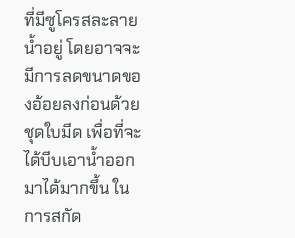ที่มีซูโครสละลายน้ำอยู่ โดยอาจจะมีการลดขนาดของอ้อยลงก่อนด้วยชุดใบมีด เพื่อที่จะได้บีบเอาน้ำออกมาได้มากขึ้น ในการสกัด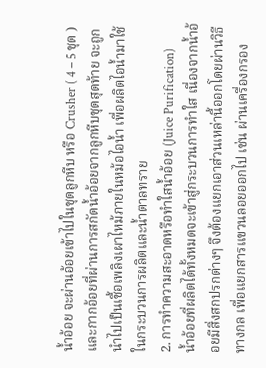น้ำอ้อย จะผ่านอ้อยเข้าไปในชุดลูกหีบ หรือ Crusher ( 4 – 5 ชุด ) และกากอ้อยที่ผ่านการสกัดน้ำอ้อยจากลูกหีบชุดสุดท้าย จะถูกนำไปเป็นเชื้อเพลิงเผาไหม้ภายในหม้อไอน้ำ เพื่อผลิตไอน้ำมาใช้ในกระบวนการผลิตและน้ำตาลทราย
2. การทำความสะอาดหรือทำใสน้ำอ้อย (Juice Purification)
น้ำอ้อยที่ผลิตได้ทั้งหมดจะเข้าสู่กระบวนการทำใส เนื่องจากน้ำอ้อยมีสิ่งสกปรกต่างๆ จึงต้องแยกเอาส่วนเหล่านี้ออกโดยผ่านวิธีทางกล เพื่อแยกสารแขวนลอยออกไป เช่น ผ่านเครื่องกรอง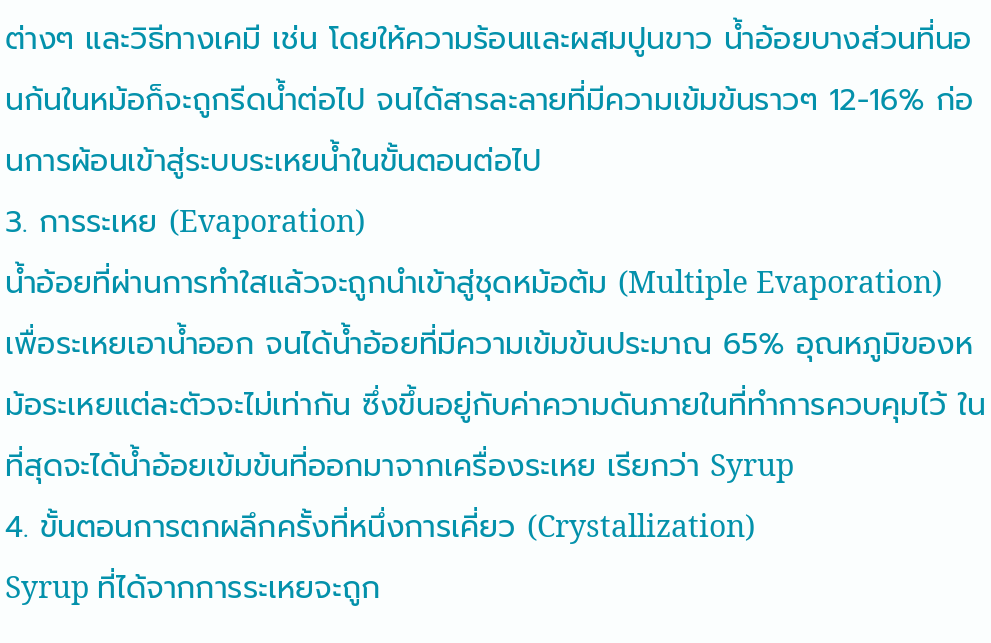ต่างๆ และวิธีทางเคมี เช่น โดยให้ความร้อนและผสมปูนขาว น้ำอ้อยบางส่วนที่นอนก้นในหม้อก็จะถูกรีดน้ำต่อไป จนได้สารละลายที่มีความเข้มข้นราวๆ 12-16% ก่อนการผ้อนเข้าสู่ระบบระเหยน้ำในขั้นตอนต่อไป
3. การระเหย (Evaporation)
น้ำอ้อยที่ผ่านการทำใสแล้วจะถูกนำเข้าสู่ชุดหม้อต้ม (Multiple Evaporation) เพื่อระเหยเอาน้ำออก จนได้น้ำอ้อยที่มีความเข้มข้นประมาณ 65% อุณหภูมิของหม้อระเหยแต่ละตัวจะไม่เท่ากัน ซึ่งขึ้นอยู่กับค่าความดันภายในที่ทำการควบคุมไว้ ในที่สุดจะได้น้ำอ้อยเข้มข้นที่ออกมาจากเครื่องระเหย เรียกว่า Syrup
4. ขั้นตอนการตกผลึกครั้งที่หนึ่งการเคี่ยว (Crystallization)
Syrup ที่ได้จากการระเหยจะถูก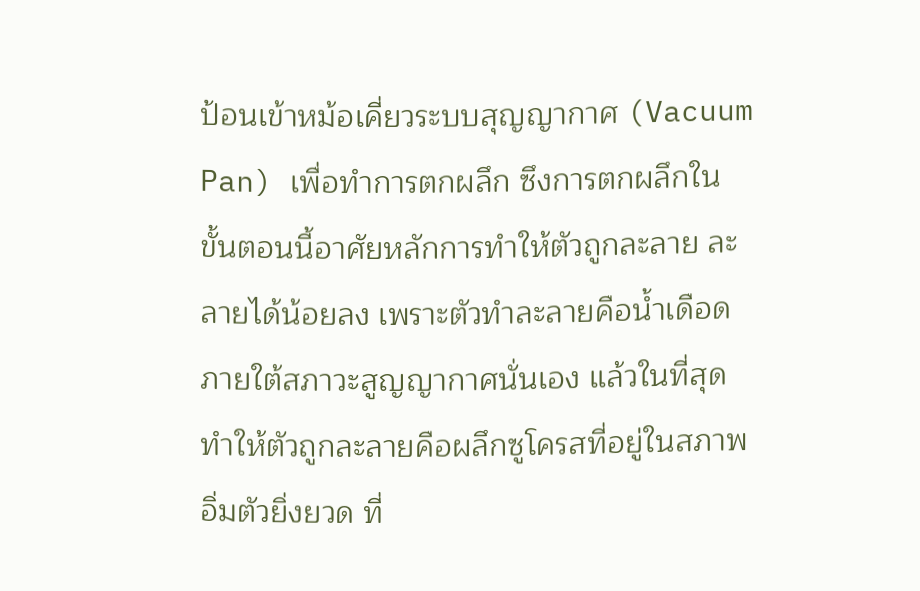ป้อนเข้าหม้อเคี่ยวระบบสุญญากาศ (Vacuum Pan) เพื่อทำการตกผลึก ซึงการตกผลึกในขั้นตอนนี้อาศัยหลักการทำให้ตัวถูกละลาย ละลายได้น้อยลง เพราะตัวทำละลายคือน้ำเดือดภายใต้สภาวะสูญญากาศนั่นเอง แล้วในที่สุดทำให้ตัวถูกละลายคือผลึกซูโครสที่อยู่ในสภาพอิ่มตัวยิ่งยวด ที่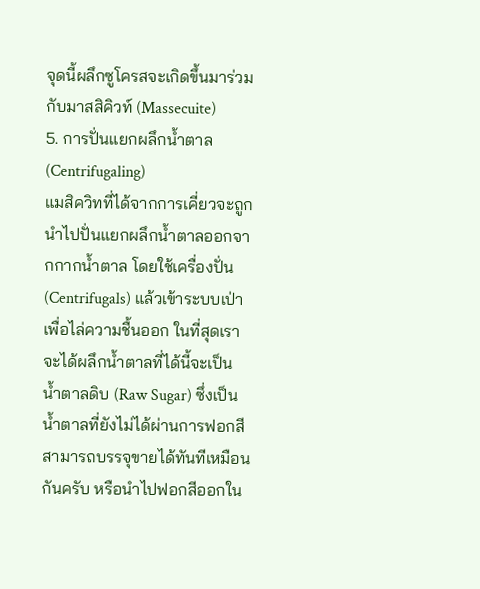จุดนี้ผลึกซูโครสจะเกิดขึ้นมาร่วมกับมาสสิคิวท์ (Massecuite)
5. การปั่นแยกผลึกน้ำตาล (Centrifugaling)
แมสิควิทที่ได้จากการเคี่ยวจะถูกนำไปปั่นแยกผลึกน้ำตาลออกจากกากน้ำตาล โดยใช้เครื่องปั่น (Centrifugals) แล้วเข้าระบบเป่าเพื่อไล่ความชื้นออก ในที่สุดเราจะได้ผลึกน้ำตาลที่ได้นี้จะเป็น น้ำตาลดิบ (Raw Sugar) ซึ่งเป็นน้ำตาลที่ยังไม่ได้ผ่านการฟอกสี สามารถบรรจุขายได้ทันทีเหมือนกันครับ หรือนำไปฟอกสีออกใน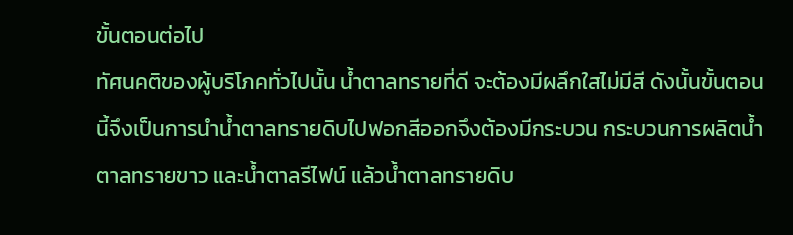ขั้นตอนต่อไป
ทัศนคติของผู้บริโภคทั่วไปนั้น น้ำตาลทรายที่ดี จะต้องมีผลึกใสไม่มีสี ดังนั้นขั้นตอนนี้จึงเป็นการนำน้ำตาลทรายดิบไปฟอกสีออกจึงต้องมีกระบวน กระบวนการผลิตน้ำตาลทรายขาว และน้ำตาลรีไฟน์ แล้วน้ำตาลทรายดิบ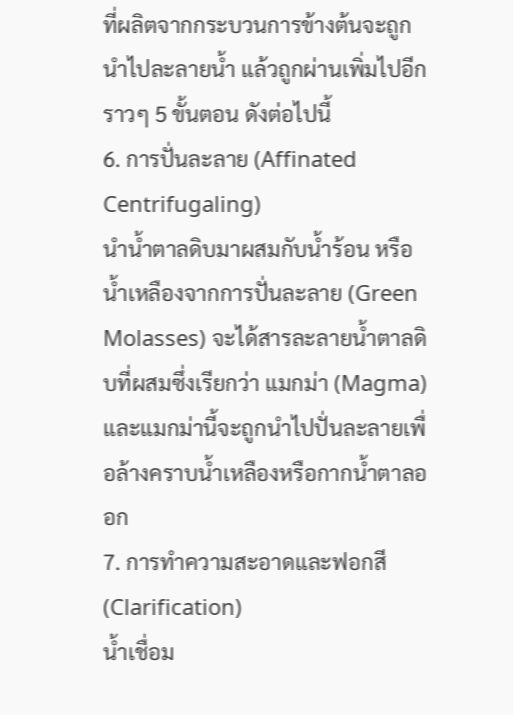ที่ผลิตจากกระบวนการข้างต้นจะถูกนำไปละลายน้ำ แล้วถูกผ่านเพิ่มไปอีกราวๆ 5 ขั้นตอน ดังต่อไปนี้
6. การปั่นละลาย (Affinated Centrifugaling)
นำน้ำตาลดิบมาผสมกับน้ำร้อน หรือน้ำเหลืองจากการปั่นละลาย (Green Molasses) จะได้สารละลายน้ำตาลดิบที่ผสมซึ่งเรียกว่า แมกม่า (Magma) และแมกม่านี้จะถูกนำไปปั่นละลายเพื่อล้างคราบน้ำเหลืองหรือกากน้ำตาลออก
7. การทำความสะอาดและฟอกสี (Clarification)
น้ำเชื่อม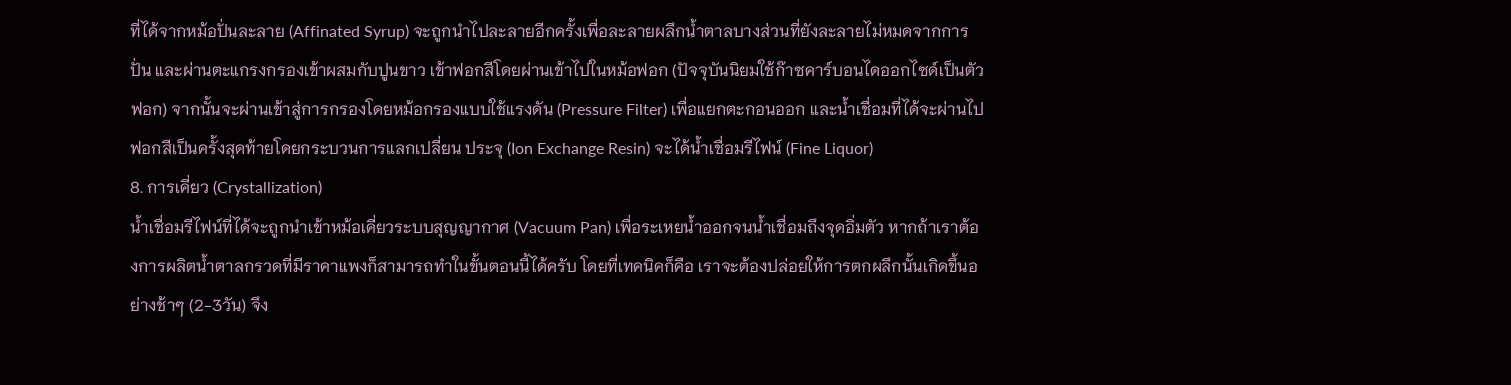ที่ได้จากหม้อปั่นละลาย (Affinated Syrup) จะถูกนำไปละลายอีกครั้งเพื่อละลายผลึกน้ำตาลบางส่วนที่ยังละลายไม่หมดจากการ ปั่น และผ่านตะแกรงกรองเข้าผสมกับปูนขาว เข้าฟอกสีโดยผ่านเข้าไปในหม้อฟอก (ปัจจุบันนิยมใช้ก๊าซคาร์บอนไดออกไซด์เป็นตัวฟอก) จากนั้นจะผ่านเข้าสู่การกรองโดยหม้อกรองแบบใช้แรงดัน (Pressure Filter) เพื่อแยกตะกอนออก และน้ำเชื่อมที่ได้จะผ่านไปฟอกสีเป็นครั้งสุดท้ายโดยกระบวนการแลกเปลี่ยน ประจุ (Ion Exchange Resin) จะได้น้ำเชื่อมรีไฟน์ (Fine Liquor)
8. การเคี่ยว (Crystallization)
น้ำเชื่อมรีไฟน์ที่ได้จะถูกนำเข้าหม้อเคี่ยวระบบสุญญากาศ (Vacuum Pan) เพื่อระเหยน้ำออกจนน้ำเชื่อมถึงจุดอิ่มตัว หากถ้าเราต้องการผลิตน้ำตาลกรวดที่มีราคาแพงก็สามารถทำในขั้นตอนนี้ได้ครับ โดยที่เทคนิคก็คือ เราจะต้องปล่อยให้การตกผลึกนั้นเกิดขึ้นอย่างช้าๆ (2-3วัน) จึง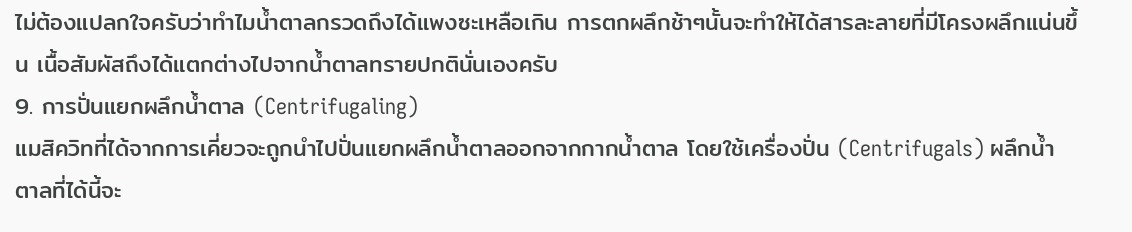ไม่ต้องแปลกใจครับว่าทำไมน้ำตาลกรวดถึงได้แพงซะเหลือเกิน การตกผลึกช้าๆนั้นจะทำให้ได้สารละลายที่มีโครงผลึกแน่นขึ้น เนื้อสัมผัสถึงได้แตกต่างไปจากน้ำตาลทรายปกตินั่นเองครับ
9. การปั่นแยกผลึกน้ำตาล (Centrifugaling)
แมสิควิทที่ได้จากการเคี่ยวจะถูกนำไปปั่นแยกผลึกน้ำตาลออกจากกากน้ำตาล โดยใช้เครื่องปั่น (Centrifugals) ผลึกน้ำตาลที่ได้นี้จะ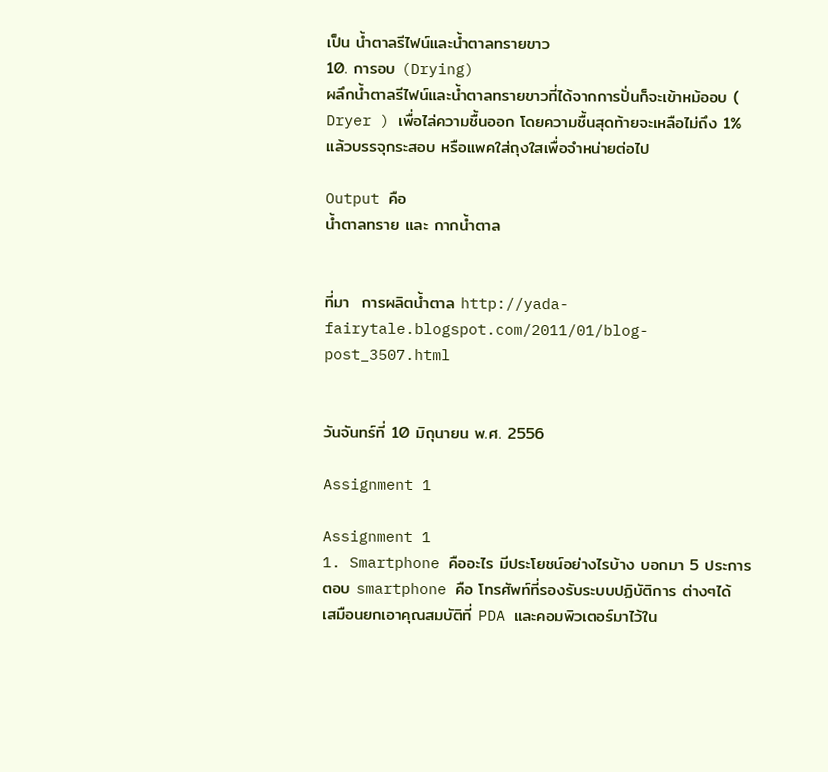เป็น น้ำตาลรีไฟน์และน้ำตาลทรายขาว
10. การอบ (Drying)
ผลึกน้ำตาลรีไฟน์และน้ำตาลทรายขาวที่ได้จากการปั่นก็จะเข้าหม้ออบ ( Dryer ) เพื่อไล่ความชื้นออก โดยความชื้นสุดท้ายจะเหลือไม่ถึง 1% แล้วบรรจุกระสอบ หรือแพคใส่ถุงใสเพื่อจำหน่ายต่อไป

Output คือ
น้ำตาลทราย และ กากน้ำตาล


ที่มา  การผลิตน้ำตาล http://yada-fairytale.blogspot.com/2011/01/blog-post_3507.html


วันจันทร์ที่ 10 มิถุนายน พ.ศ. 2556

Assignment 1

Assignment 1
1. Smartphone คืออะไร มีประโยชน์อย่างไรบ้าง บอกมา 5 ประการ
ตอบ smartphone คือ โทรศัพท์ที่รองรับระบบปฏิบัติการ ต่างๆได้  เสมือนยกเอาคุณสมบัติที่ PDA และคอมพิวเตอร์มาไว้ใน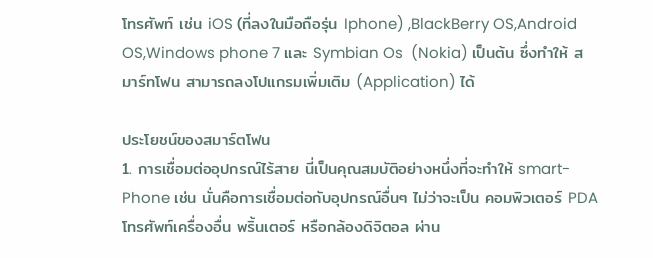โทรศัพท์ เช่น iOS (ที่ลงในมือถือรุ่น Iphone) ,BlackBerry OS,Android OS,Windows phone 7 และ Symbian Os  (Nokia) เป็นต้น ซึ่งทำให้ สมาร์ทโฟน สามารถลงโปแกรมเพิ่มเติม (Application) ได้

ประโยชน์ของสมาร์ตโฟน
1. การเชื่อมต่ออุปกรณ์ไร้สาย นี่เป็นคุณสมบัติอย่างหนึ่งที่จะทำให้ smart-Phone เช่น นั่นคือการเชื่อมต่อกับอุปกรณ์อื่นๆ ไม่ว่าจะเป็น คอมพิวเตอร์ PDA โทรศัพท์เครื่องอื่น พริ้นเตอร์ หรือกล้องดิจิตอล ผ่าน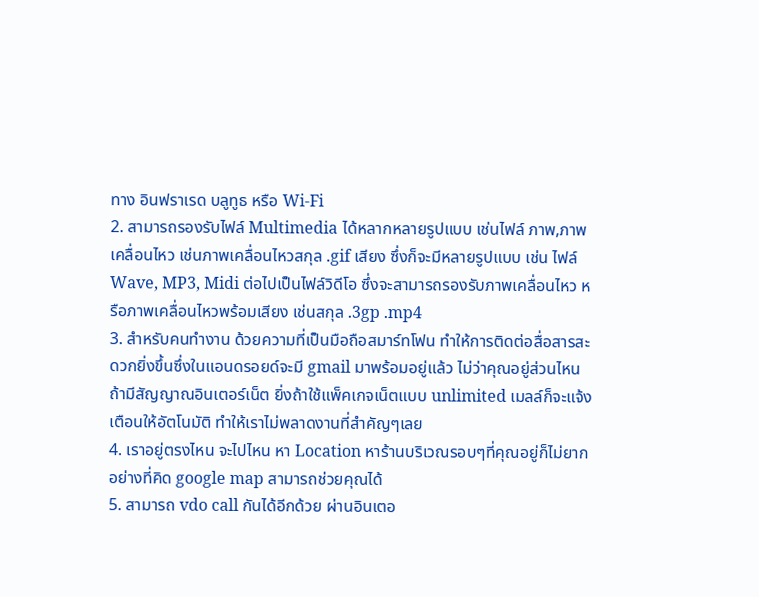ทาง อินฟราเรด บลูทูธ หรือ Wi-Fi
2. สามารถรองรับไฟล์ Multimedia ได้หลากหลายรูปแบบ เช่นไฟล์ ภาพ,ภาพเคลื่อนไหว เช่นภาพเคลื่อนไหวสกุล .gif เสียง ซึ่งก็จะมีหลายรูปแบบ เช่น ไฟล์ Wave, MP3, Midi ต่อไปเป็นไฟล์วิดีโอ ซึ่งจะสามารถรองรับภาพเคลื่อนไหว หรือภาพเคลื่อนไหวพร้อมเสียง เช่นสกุล .3gp .mp4
3. สำหรับคนทำงาน ด้วยความที่เป็นมือถือสมาร์ทโฟน ทำให้การติดต่อสื่อสารสะดวกยิ่งขึ้นซึ่งในแอนดรอยด์จะมี gmail มาพร้อมอยู่แล้ว ไม่ว่าคุณอยู่ส่วนไหน ถ้ามีสัญญาณอินเตอร์เน็ต ยิ่งถ้าใช้แพ็คเกจเน็ตแบบ unlimited เมลล์ก็จะแจ้งเตือนให้อัตโนมัติ ทำให้เราไม่พลาดงานที่สำคัญๆเลย
4. เราอยู่ตรงไหน จะไปไหน หา Location หาร้านบริเวณรอบๆที่คุณอยู่ก็ไม่ยากอย่างที่คิด google map สามารถช่วยคุณได้
5. สามารถ vdo call กันได้อีกด้วย ผ่านอินเตอ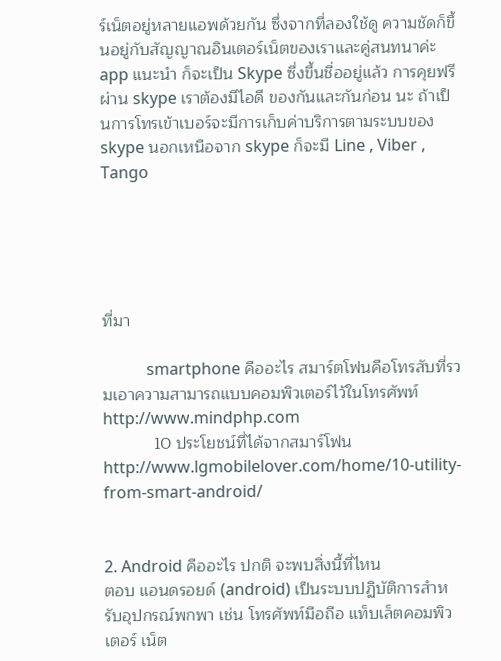ร์เน็ตอยู่หลายแอพด้วยกัน ซึ่งจากที่ลองใช้ดู ความชัดก็ขึ้นอยู่กับสัญญาณอินเตอร์เน็ตของเราและคู่สนทนาค่ะ app แนะนำ ก็จะเป็น Skype ซึ่งขึ้นชื่ออยู่แล้ว การคุยฟรีผ่าน skype เราต้องมีไอดี ของกันและกันก่อน นะ ถ้าเป็นการโทรเข้าเบอร์จะมีการเก็บค่าบริการตามระบบของ skype นอกเหนือจาก skype ก็จะมี Line , Viber , Tango





ที่มา

           smartphone คืออะไร สมาร์ตโฟนคือโทรสับที่รวมเอาความสามารถแบบคอมพิวเตอร์ไว้ในโทรศัพท์ http://www.mindphp.com
           10 ประโยชน์ที่ได้จากสมาร์โฟน  http://www.lgmobilelover.com/home/10-utility-from-smart-android/


2. Android คืออะไร ปกติ จะพบสิ่งนี้ที่ไหน
ตอบ แอนดรอยด์ (android) เป็นระบบปฏิบัติการสำหรับอุปกรณ์พกพา เช่น โทรศัพท์มือถือ แท็บเล็ตคอมพิวเตอร์ เน็ต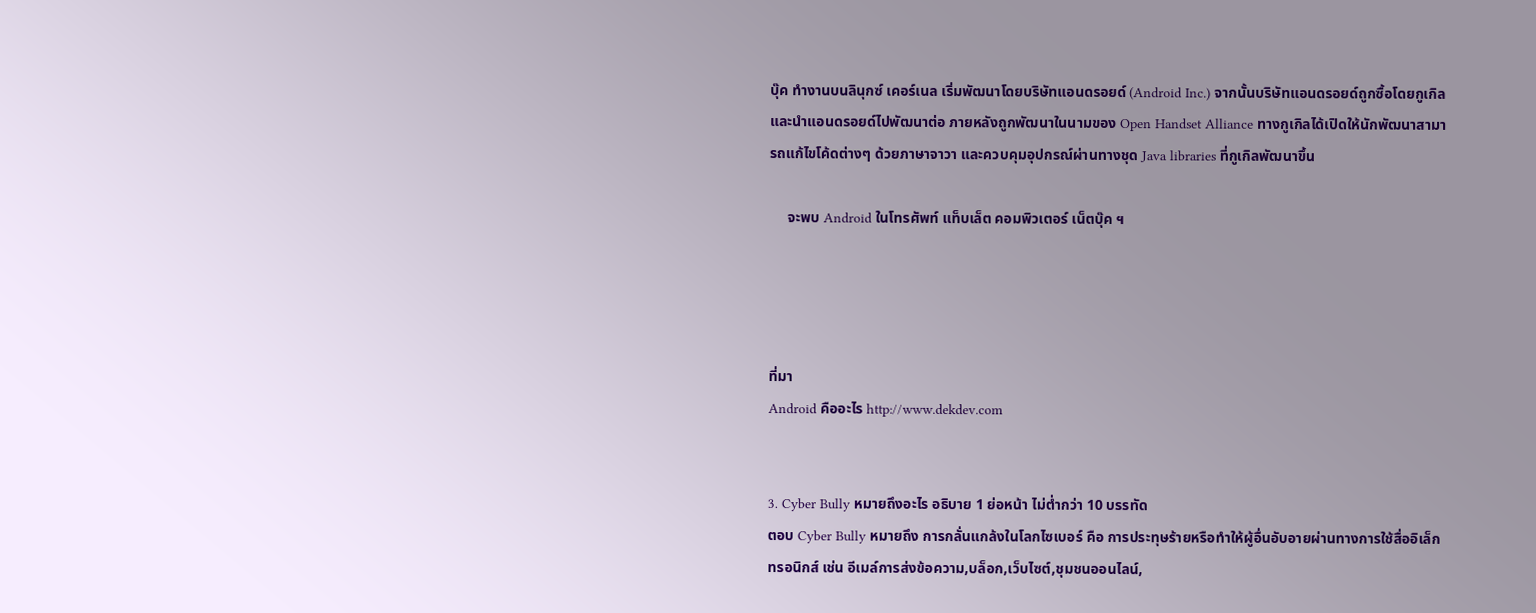บุ๊ค ทำงานบนลินุกซ์ เคอร์เนล เริ่มพัฒนาโดยบริษัทแอนดรอยด์ (Android Inc.) จากนั้นบริษัทแอนดรอยด์ถูกซื้อโดยกูเกิล และนำแอนดรอยด์ไปพัฒนาต่อ ภายหลังถูกพัฒนาในนามของ Open Handset Alliance ทางกูเกิลได้เปิดให้นักพัฒนาสามารถแก้ไขโค้ดต่างๆ ด้วยภาษาจาวา และควบคุมอุปกรณ์ผ่านทางชุด Java libraries ที่กูเกิลพัฒนาขึ้น

     จะพบ Android ในโทรศัพท์ แท็บเล็ต คอมพิวเตอร์ เน็ตบุ๊ค ฯ




ที่มา
Android คืออะไร http://www.dekdev.com


3. Cyber Bully หมายถึงอะไร อธิบาย 1 ย่อหน้า ไม่ต่ำกว่า 10 บรรทัด
ตอบ Cyber Bully หมายถึง การกลั่นแกล้งในโลกไซเบอร์ คือ การประทุษร้ายหรือทำให้ผู้อื่นอับอายผ่านทางการใช้สื่ออิเล็กทรอนิกส์ เช่น อีเมล์การส่งข้อความ,บล็อก,เว็บไซต์,ชุมชนออนไลน์,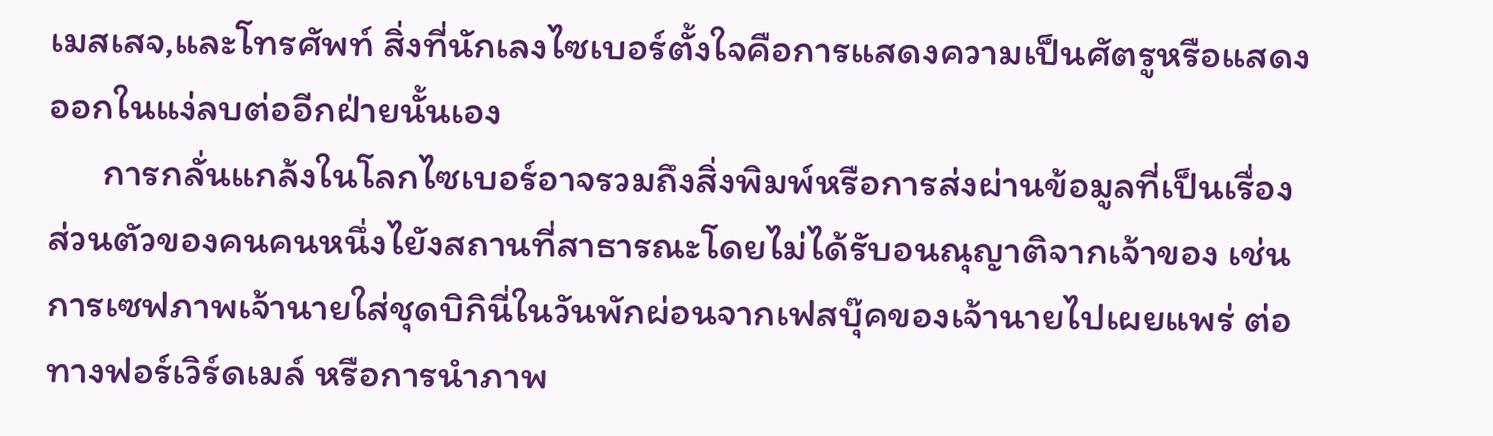เมสเสจ,และโทรศัพท์ สิ่งที่นักเลงไซเบอร์ตั้งใจคือการแสดงความเป็นศัตรูหรือแสดงออกในแง่ลบต่ออีกฝ่ายนั้นเอง
      การกลั่นแกล้งในโลกไซเบอร์อาจรวมถึงสิ่งพิมพ์หรือการส่งผ่านข้อมูลที่เป็นเรื่องส่วนตัวของคนคนหนึ่งไยังสถานที่สาธารณะโดยไม่ได้รับอนณุญาติจากเจ้าของ เช่น การเซฟภาพเจ้านายใส่ชุดบิกินี่ในวันพักผ่อนจากเฟสบุ๊คของเจ้านายไปเผยแพร่ ต่อทางฟอร์เวิร์ดเมล์ หรือการนำภาพ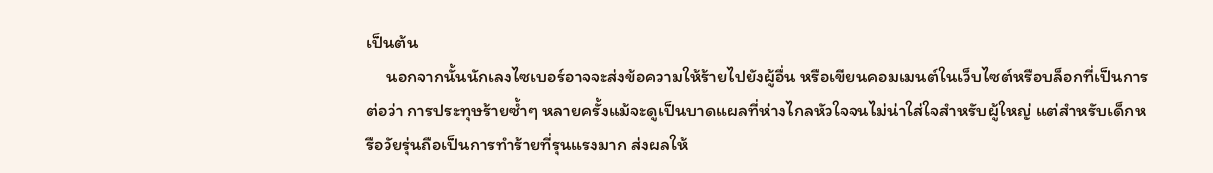เป็นต้น
     นอกจากนั้นนักเลงไซเบอร์อาจจะส่งข้อความให้ร้ายไปยังผู้อื่น หรือเขียนคอมเมนต์ในเว็บไซต์หรือบล็อกที่เป็นการต่อว่า การประทุษร้ายซ้ำๆ หลายครั้งแม้จะดูเป็นบาดแผลที่ห่างไกลหัวใจจนไม่น่าใส่ใจสำหรับผู้ใหญ่ แต่สำหรับเด็กหรือวัยรุ่นถือเป็นการทำร้ายที่รุนแรงมาก ส่งผลให้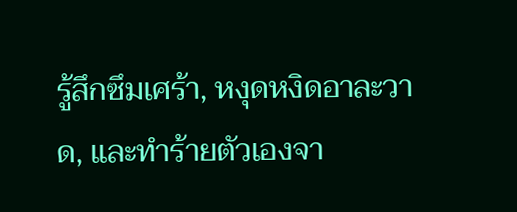รู้สึกซึมเศร้า, หงุดหงิดอาละวาด, และทำร้ายตัวเองจา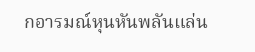กอารมณ์หุนหันพลันแล่น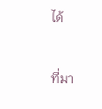ได้


ที่มา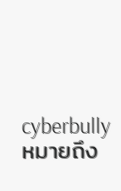cyberbullyหมายถึง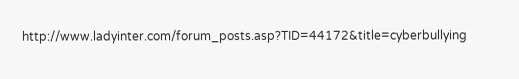http://www.ladyinter.com/forum_posts.asp?TID=44172&title=cyberbullying